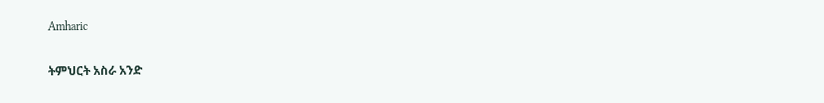Amharic

ትምህርት አስራ አንድ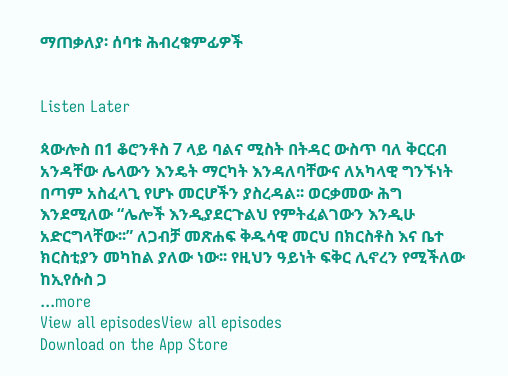ማጠቃለያ፡ ሰባቱ ሕብረቁምፊዎች


Listen Later

ጳውሎስ በ1 ቆሮንቶስ 7 ላይ ባልና ሚስት በትዳር ውስጥ ባለ ቅርርብ አንዳቸው ሌላውን እንዴት ማርካት እንዳለባቸውና ለአካላዊ ግንኙነት በጣም አስፈላጊ የሆኑ መርሆችን ያስረዳል፡፡ ወርቃመው ሕግ እንደሚለው “ሌሎች እንዲያደርጉልህ የምትፈልገውን እንዲሁ አድርግላቸው፡፡” ለጋብቻ መጽሐፍ ቅዱሳዊ መርህ በክርስቶስ እና ቤተ ክርስቲያን መካከል ያለው ነው፡፡ የዚህን ዓይነት ፍቅር ሊኖረን የሚችለው ከኢየሱስ ጋ
...more
View all episodesView all episodes
Download on the App Store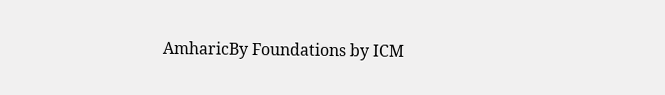AmharicBy Foundations by ICM